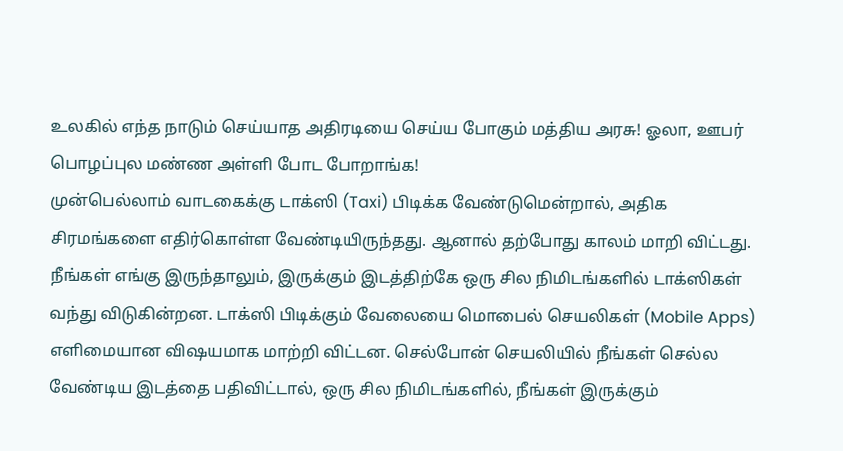உலகில் எந்த நாடும் செய்யாத அதிரடியை செய்ய போகும் மத்திய அரசு! ஓலா, ஊபர் பொழப்புல மண்ண அள்ளி போட போறாங்க!
முன்பெல்லாம் வாடகைக்கு டாக்ஸி (Taxi) பிடிக்க வேண்டுமென்றால், அதிக சிரமங்களை எதிர்கொள்ள வேண்டியிருந்தது. ஆனால் தற்போது காலம் மாறி விட்டது. நீங்கள் எங்கு இருந்தாலும், இருக்கும் இடத்திற்கே ஒரு சில நிமிடங்களில் டாக்ஸிகள் வந்து விடுகின்றன. டாக்ஸி பிடிக்கும் வேலையை மொபைல் செயலிகள் (Mobile Apps) எளிமையான விஷயமாக மாற்றி விட்டன. செல்போன் செயலியில் நீங்கள் செல்ல வேண்டிய இடத்தை பதிவிட்டால், ஒரு சில நிமிடங்களில், நீங்கள் இருக்கும்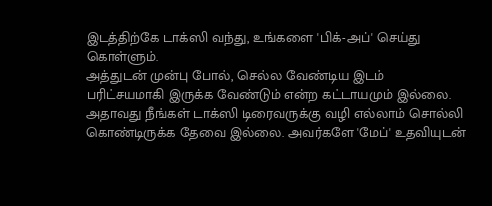இடத்திற்கே டாக்ஸி வந்து, உங்களை 'பிக்-அப்' செய்து கொள்ளும்.
அத்துடன் முன்பு போல், செல்ல வேண்டிய இடம் பரிட்சயமாகி இருக்க வேண்டும் என்ற கட்டாயமும் இல்லை. அதாவது நீங்கள் டாக்ஸி டிரைவருக்கு வழி எல்லாம் சொல்லி கொண்டிருக்க தேவை இல்லை. அவர்களே 'மேப்' உதவியுடன்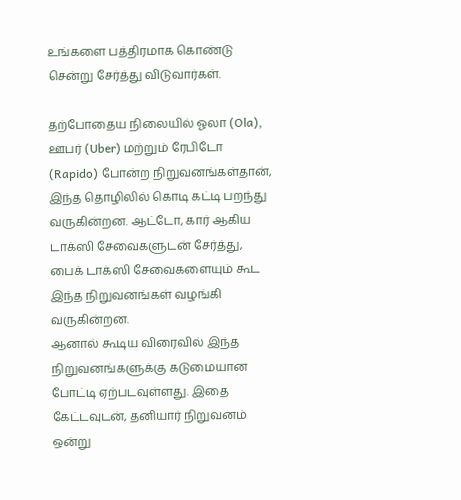உங்களை பத்திரமாக கொண்டு சென்று சேர்த்து விடுவார்கள்.

தற்போதைய நிலையில் ஓலா (Ola), ஊபர் (Uber) மற்றும் ரேபிடோ (Rapido) போன்ற நிறுவனங்கள்தான், இந்த தொழிலில் கொடி கட்டி பறந்து வருகின்றன. ஆட்டோ, கார் ஆகிய டாக்ஸி சேவைகளுடன் சேர்த்து, பைக் டாக்ஸி சேவைகளையும் கூட இந்த நிறுவனங்கள் வழங்கி வருகின்றன.
ஆனால் கூடிய விரைவில் இந்த நிறுவனங்களுக்கு கடுமையான போட்டி ஏற்படவுள்ளது. இதை கேட்டவுடன், தனியார் நிறுவனம் ஒன்று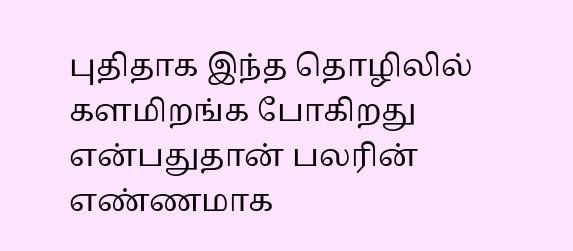புதிதாக இந்த தொழிலில் களமிறங்க போகிறது என்பதுதான் பலரின் எண்ணமாக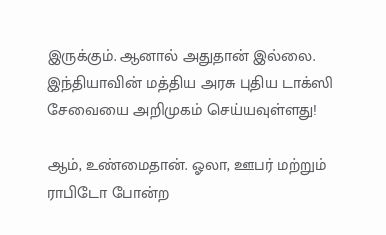இருக்கும். ஆனால் அதுதான் இல்லை. இந்தியாவின் மத்திய அரசு புதிய டாக்ஸி சேவையை அறிமுகம் செய்யவுள்ளது!

ஆம், உண்மைதான். ஓலா, ஊபர் மற்றும் ராபிடோ போன்ற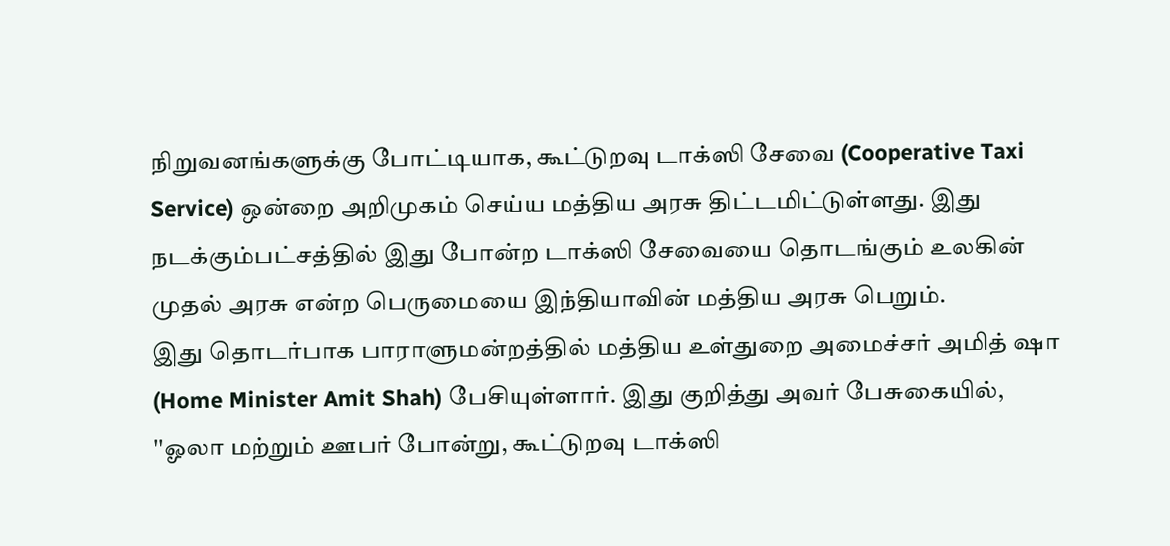நிறுவனங்களுக்கு போட்டியாக, கூட்டுறவு டாக்ஸி சேவை (Cooperative Taxi Service) ஒன்றை அறிமுகம் செய்ய மத்திய அரசு திட்டமிட்டுள்ளது. இது நடக்கும்பட்சத்தில் இது போன்ற டாக்ஸி சேவையை தொடங்கும் உலகின் முதல் அரசு என்ற பெருமையை இந்தியாவின் மத்திய அரசு பெறும்.
இது தொடர்பாக பாராளுமன்றத்தில் மத்திய உள்துறை அமைச்சர் அமித் ஷா (Home Minister Amit Shah) பேசியுள்ளார். இது குறித்து அவர் பேசுகையில், ''ஓலா மற்றும் ஊபர் போன்று, கூட்டுறவு டாக்ஸி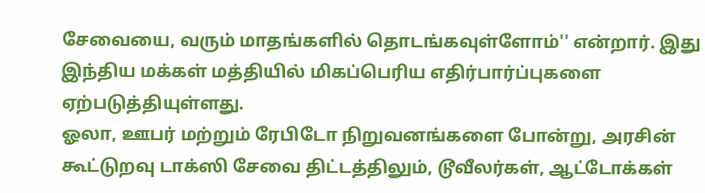சேவையை, வரும் மாதங்களில் தொடங்கவுள்ளோம்'' என்றார். இது இந்திய மக்கள் மத்தியில் மிகப்பெரிய எதிர்பார்ப்புகளை ஏற்படுத்தியுள்ளது.
ஓலா, ஊபர் மற்றும் ரேபிடோ நிறுவனங்களை போன்று, அரசின் கூட்டுறவு டாக்ஸி சேவை திட்டத்திலும், டூவீலர்கள், ஆட்டோக்கள்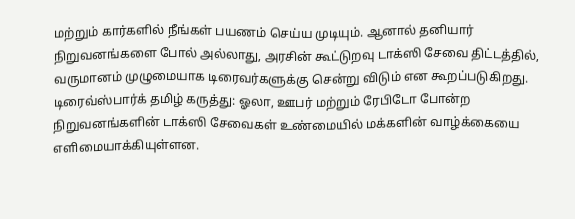மற்றும் கார்களில் நீங்கள் பயணம் செய்ய முடியும். ஆனால் தனியார் நிறுவனங்களை போல் அல்லாது, அரசின் கூட்டுறவு டாக்ஸி சேவை திட்டத்தில், வருமானம் முழுமையாக டிரைவர்களுக்கு சென்று விடும் என கூறப்படுகிறது.
டிரைவ்ஸ்பார்க் தமிழ் கருத்து: ஓலா, ஊபர் மற்றும் ரேபிடோ போன்ற நிறுவனங்களின் டாக்ஸி சேவைகள் உண்மையில் மக்களின் வாழ்க்கையை எளிமையாக்கியுள்ளன.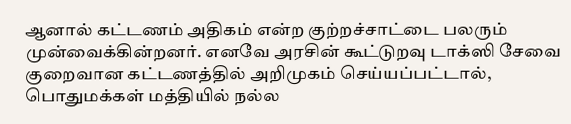ஆனால் கட்டணம் அதிகம் என்ற குற்றச்சாட்டை பலரும் முன்வைக்கின்றனர். எனவே அரசின் கூட்டுறவு டாக்ஸி சேவை குறைவான கட்டணத்தில் அறிமுகம் செய்யப்பட்டால், பொதுமக்கள் மத்தியில் நல்ல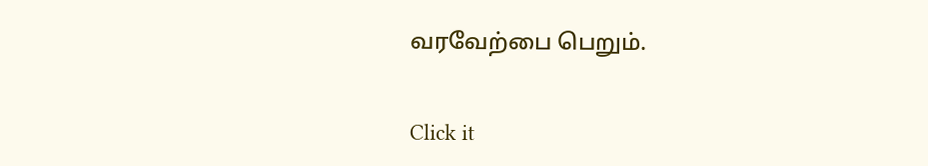வரவேற்பை பெறும்.


Click it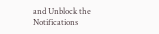and Unblock the Notifications